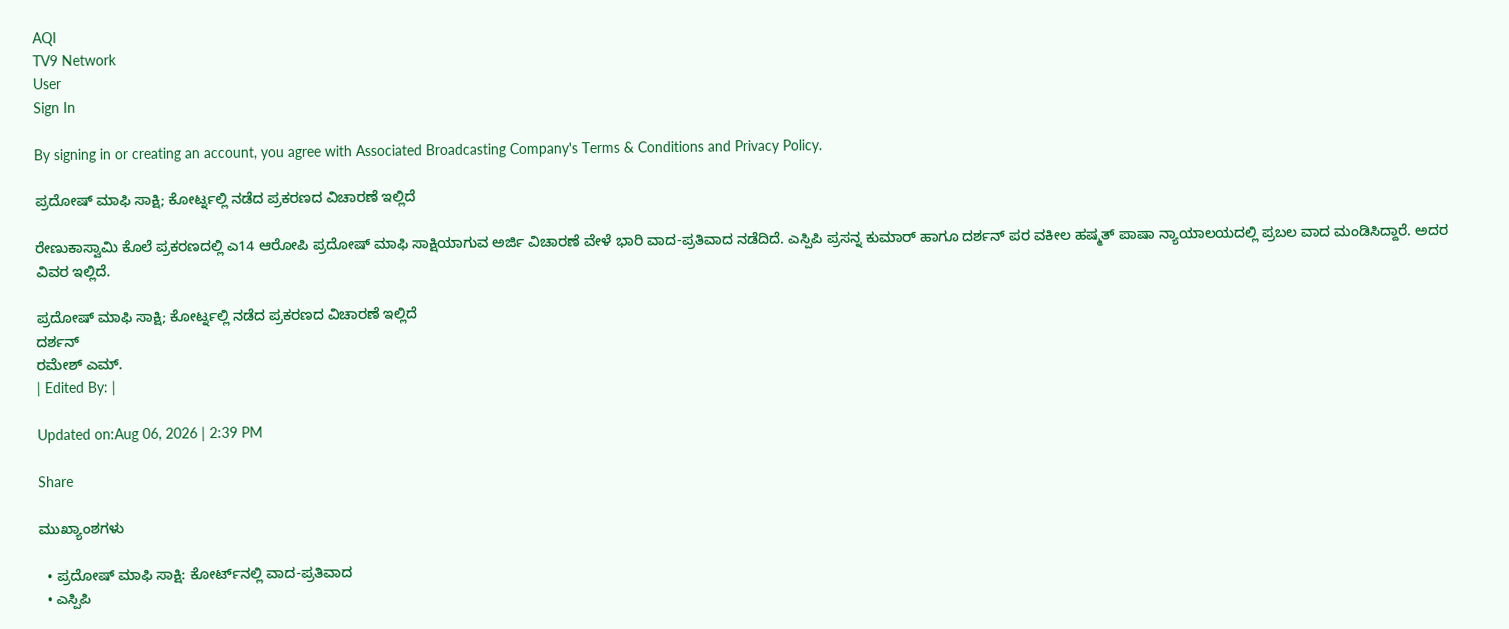AQI
TV9 Network
User
Sign In

By signing in or creating an account, you agree with Associated Broadcasting Company's Terms & Conditions and Privacy Policy.

ಪ್ರದೋಷ್ ಮಾಫಿ ಸಾಕ್ಷಿ; ಕೋರ್ಟ್ನಲ್ಲಿ ನಡೆದ ಪ್ರಕರಣದ ವಿಚಾರಣೆ ಇಲ್ಲಿದೆ

ರೇಣುಕಾಸ್ವಾಮಿ ಕೊಲೆ ಪ್ರಕರಣದಲ್ಲಿ ಎ14 ಆರೋಪಿ ಪ್ರದೋಷ್ ಮಾಫಿ ಸಾಕ್ಷಿಯಾಗುವ ಅರ್ಜಿ ವಿಚಾರಣೆ ವೇಳೆ ಭಾರಿ ವಾದ-ಪ್ರತಿವಾದ ನಡೆದಿದೆ. ಎಸ್ಪಿಪಿ ಪ್ರಸನ್ನ ಕುಮಾರ್ ಹಾಗೂ ದರ್ಶನ್ ಪರ ವಕೀಲ ಹಷ್ಮತ್ ಪಾಷಾ ನ್ಯಾಯಾಲಯದಲ್ಲಿ ಪ್ರಬಲ ವಾದ ಮಂಡಿಸಿದ್ದಾರೆ. ಅದರ ವಿವರ ಇಲ್ಲಿದೆ.

ಪ್ರದೋಷ್ ಮಾಫಿ ಸಾಕ್ಷಿ; ಕೋರ್ಟ್ನಲ್ಲಿ ನಡೆದ ಪ್ರಕರಣದ ವಿಚಾರಣೆ ಇಲ್ಲಿದೆ
ದರ್ಶನ್
ರಮೇಶ್ ಎಮ್.
| Edited By: |

Updated on:Aug 06, 2026 | 2:39 PM

Share

ಮುಖ್ಯಾಂಶಗಳು

  • ಪ್ರದೋಷ್ ಮಾಫಿ ಸಾಕ್ಷಿ: ಕೋರ್ಟ್‌ನಲ್ಲಿ ವಾದ-ಪ್ರತಿವಾದ
  • ಎಸ್ಪಿಪಿ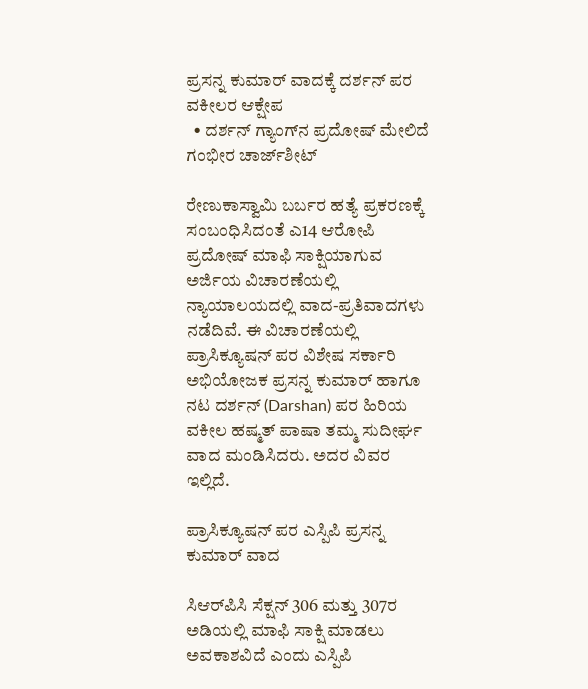ಪ್ರಸನ್ನ ಕುಮಾರ್ ವಾದಕ್ಕೆ ದರ್ಶನ್ ಪರ ವಕೀಲರ ಆಕ್ಷೇಪ
  • ದರ್ಶನ್ ಗ್ಯಾಂಗ್‌ನ ಪ್ರದೋಷ್ ಮೇಲಿದೆ ಗಂಭೀರ ಚಾರ್ಜ್‌ಶೀಟ್

ರೇಣುಕಾಸ್ವಾಮಿ ಬರ್ಬರ ಹತ್ಯೆ ಪ್ರಕರಣಕ್ಕೆ ಸಂಬಂಧಿಸಿದಂತೆ ಎ14 ಆರೋಪಿ ಪ್ರದೋಷ್ ಮಾಫಿ ಸಾಕ್ಷಿಯಾಗುವ ಅರ್ಜಿಯ ವಿಚಾರಣೆಯಲ್ಲಿ ನ್ಯಾಯಾಲಯದಲ್ಲಿ ವಾದ-ಪ್ರತಿವಾದಗಳು ನಡೆದಿವೆ. ಈ ವಿಚಾರಣೆಯಲ್ಲಿ ಪ್ರಾಸಿಕ್ಯೂಷನ್ ಪರ ವಿಶೇಷ ಸರ್ಕಾರಿ ಅಭಿಯೋಜಕ ಪ್ರಸನ್ನ ಕುಮಾರ್ ಹಾಗೂ ನಟ ದರ್ಶನ್ (Darshan) ಪರ ಹಿರಿಯ ವಕೀಲ ಹಷ್ಮತ್ ಪಾಷಾ ತಮ್ಮ ಸುದೀರ್ಘ ವಾದ ಮಂಡಿಸಿದರು. ಅದರ ವಿವರ ಇಲ್ಲಿದೆ.

ಪ್ರಾಸಿಕ್ಯೂಷನ್ ಪರ ಎಸ್ಪಿಪಿ ಪ್ರಸನ್ನ ಕುಮಾರ್ ವಾದ

ಸಿಆರ್‌ಪಿಸಿ ಸೆಕ್ಷನ್ 306 ಮತ್ತು 307ರ ಅಡಿಯಲ್ಲಿ ಮಾಫಿ ಸಾಕ್ಷಿ ಮಾಡಲು ಅವಕಾಶವಿದೆ ಎಂದು ಎಸ್ಪಿಪಿ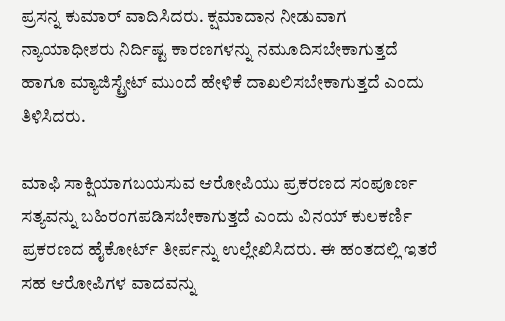ಪ್ರಸನ್ನ ಕುಮಾರ್ ವಾದಿಸಿದರು. ಕ್ಷಮಾದಾನ ನೀಡುವಾಗ ನ್ಯಾಯಾಧೀಶರು ನಿರ್ದಿಷ್ಟ ಕಾರಣಗಳನ್ನು ನಮೂದಿಸಬೇಕಾಗುತ್ತದೆ ಹಾಗೂ ಮ್ಯಾಜಿಸ್ಟ್ರೇಟ್ ಮುಂದೆ ಹೇಳಿಕೆ ದಾಖಲಿಸಬೇಕಾಗುತ್ತದೆ ಎಂದು ತಿಳಿಸಿದರು.

ಮಾಫಿ ಸಾಕ್ಷಿಯಾಗಬಯಸುವ ಆರೋಪಿಯು ಪ್ರಕರಣದ ಸಂಪೂರ್ಣ ಸತ್ಯವನ್ನು ಬಹಿರಂಗಪಡಿಸಬೇಕಾಗುತ್ತದೆ ಎಂದು ವಿನಯ್ ಕುಲಕರ್ಣಿ ಪ್ರಕರಣದ ಹೈಕೋರ್ಟ್ ತೀರ್ಪನ್ನು ಉಲ್ಲೇಖಿಸಿದರು. ಈ ಹಂತದಲ್ಲಿ ಇತರೆ ಸಹ ಆರೋಪಿಗಳ ವಾದವನ್ನು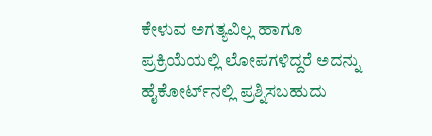ಕೇಳುವ ಅಗತ್ಯವಿಲ್ಲ ಹಾಗೂ ಪ್ರಕ್ರಿಯೆಯಲ್ಲಿ ಲೋಪಗಳಿದ್ದರೆ ಅದನ್ನು ಹೈಕೋರ್ಟ್‌ನಲ್ಲಿ ಪ್ರಶ್ನಿಸಬಹುದು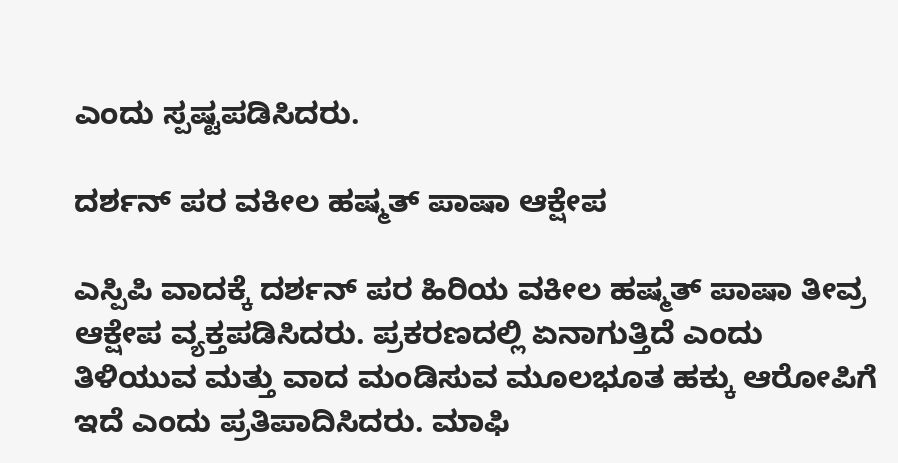ಎಂದು ಸ್ಪಷ್ಟಪಡಿಸಿದರು.

ದರ್ಶನ್ ಪರ ವಕೀಲ ಹಷ್ಮತ್ ಪಾಷಾ ಆಕ್ಷೇಪ

ಎಸ್ಪಿಪಿ ವಾದಕ್ಕೆ ದರ್ಶನ್ ಪರ ಹಿರಿಯ ವಕೀಲ ಹಷ್ಮತ್ ಪಾಷಾ ತೀವ್ರ ಆಕ್ಷೇಪ ವ್ಯಕ್ತಪಡಿಸಿದರು. ಪ್ರಕರಣದಲ್ಲಿ ಏನಾಗುತ್ತಿದೆ ಎಂದು ತಿಳಿಯುವ ಮತ್ತು ವಾದ ಮಂಡಿಸುವ ಮೂಲಭೂತ ಹಕ್ಕು ಆರೋಪಿಗೆ ಇದೆ ಎಂದು ಪ್ರತಿಪಾದಿಸಿದರು. ಮಾಫಿ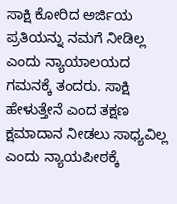ಸಾಕ್ಷಿ ಕೋರಿದ ಅರ್ಜಿಯ ಪ್ರತಿಯನ್ನು ನಮಗೆ ನೀಡಿಲ್ಲ ಎಂದು ನ್ಯಾಯಾಲಯದ ಗಮನಕ್ಕೆ ತಂದರು. ಸಾಕ್ಷಿ ಹೇಳುತ್ತೇನೆ ಎಂದ ತಕ್ಷಣ ಕ್ಷಮಾದಾನ ನೀಡಲು ಸಾಧ್ಯವಿಲ್ಲ ಎಂದು ನ್ಯಾಯಪೀಠಕ್ಕೆ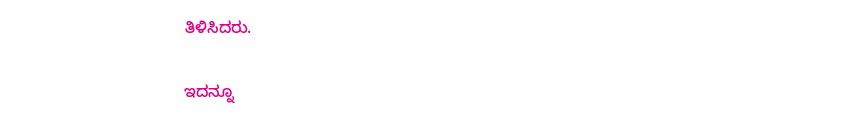ತಿಳಿಸಿದರು.

ಇದನ್ನೂ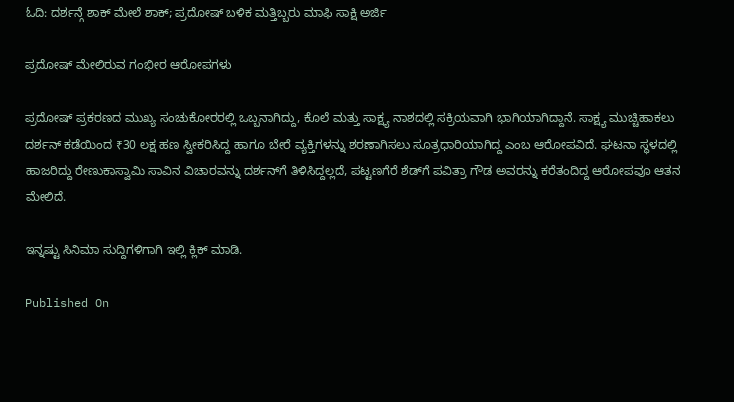ಓದಿ: ದರ್ಶನ್ಗೆ ಶಾಕ್ ಮೇಲೆ ಶಾಕ್; ಪ್ರದೋಷ್ ಬಳಿಕ ಮತ್ತಿಬ್ಬರು ಮಾಫಿ ಸಾಕ್ಷಿ ಅರ್ಜಿ

ಪ್ರದೋಷ್ ಮೇಲಿರುವ ಗಂಭೀರ ಆರೋಪಗಳು

ಪ್ರದೋಷ್ ಪ್ರಕರಣದ ಮುಖ್ಯ ಸಂಚುಕೋರರಲ್ಲಿ ಒಬ್ಬನಾಗಿದ್ದು, ಕೊಲೆ ಮತ್ತು ಸಾಕ್ಷ್ಯ ನಾಶದಲ್ಲಿ ಸಕ್ರಿಯವಾಗಿ ಭಾಗಿಯಾಗಿದ್ದಾನೆ. ಸಾಕ್ಷ್ಯ ಮುಚ್ಚಿಹಾಕಲು ದರ್ಶನ್ ಕಡೆಯಿಂದ ₹30 ಲಕ್ಷ ಹಣ ಸ್ವೀಕರಿಸಿದ್ದ ಹಾಗೂ ಬೇರೆ ವ್ಯಕ್ತಿಗಳನ್ನು ಶರಣಾಗಿಸಲು ಸೂತ್ರಧಾರಿಯಾಗಿದ್ದ ಎಂಬ ಆರೋಪವಿದೆ. ಘಟನಾ ಸ್ಥಳದಲ್ಲಿ ಹಾಜರಿದ್ದು ರೇಣುಕಾಸ್ವಾಮಿ ಸಾವಿನ ವಿಚಾರವನ್ನು ದರ್ಶನ್‌ಗೆ ತಿಳಿಸಿದ್ದಲ್ಲದೆ, ಪಟ್ಟಣಗೆರೆ ಶೆಡ್‌ಗೆ ಪವಿತ್ರಾ ಗೌಡ ಅವರನ್ನು ಕರೆತಂದಿದ್ದ ಆರೋಪವೂ ಆತನ ಮೇಲಿದೆ.

ಇನ್ನಷ್ಟು ಸಿನಿಮಾ ಸುದ್ದಿಗಳಿಗಾಗಿ ಇಲ್ಲಿ ಕ್ಲಿಕ್ ಮಾಡಿ.

Published On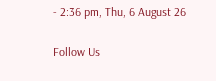- 2:36 pm, Thu, 6 August 26

Follow Us